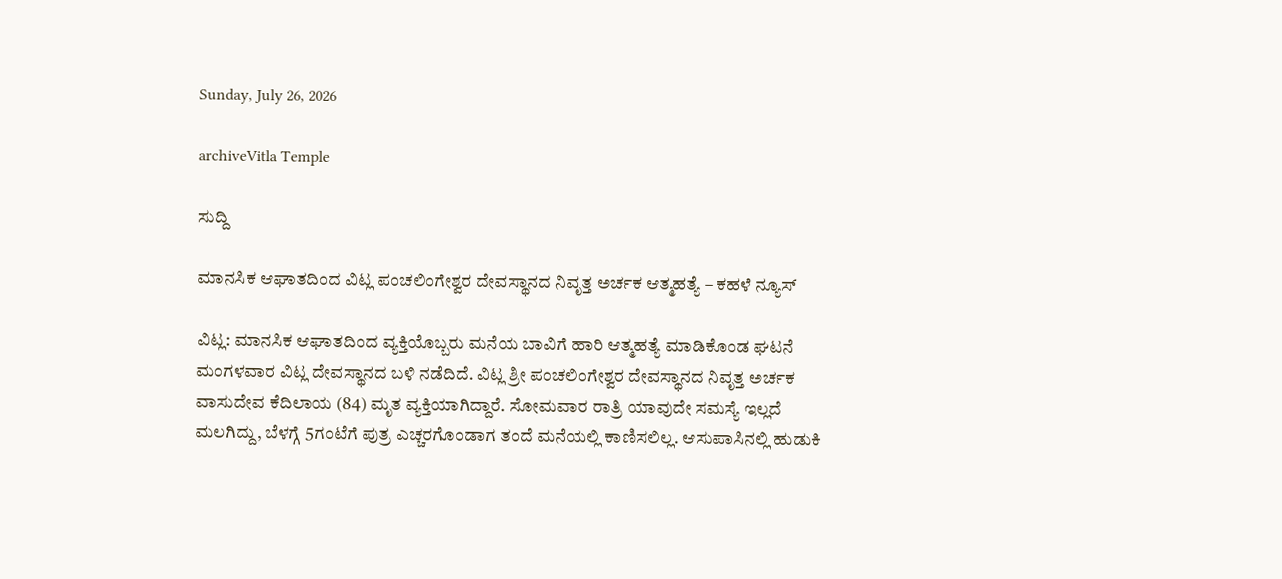Sunday, July 26, 2026

archiveVitla Temple

ಸುದ್ದಿ

ಮಾನಸಿಕ ಆಘಾತದಿಂದ ವಿಟ್ಲ ಪಂಚಲಿಂಗೇಶ್ವರ ದೇವಸ್ಥಾನದ ನಿವೃತ್ತ ಅರ್ಚಕ ಆತ್ಮಹತ್ಯೆ – ಕಹಳೆ ನ್ಯೂಸ್

ವಿಟ್ಲ: ಮಾನಸಿಕ ಆಘಾತದಿಂದ ವ್ಯಕ್ತಿಯೊಬ್ಬರು ಮನೆಯ ಬಾವಿಗೆ ಹಾರಿ ಆತ್ಮಹತ್ಯೆ ಮಾಡಿಕೊಂಡ ಘಟನೆ ಮಂಗಳವಾರ ವಿಟ್ಲ ದೇವಸ್ಥಾನದ ಬಳಿ ನಡೆದಿದೆ. ವಿಟ್ಲ ಶ್ರೀ ಪಂಚಲಿಂಗೇಶ್ವರ ದೇವಸ್ಥಾನದ ನಿವೃತ್ತ ಅರ್ಚಕ ವಾಸುದೇವ ಕೆದಿಲಾಯ (84) ಮೃತ ವ್ಯಕ್ತಿಯಾಗಿದ್ದಾರೆ. ಸೋಮವಾರ ರಾತ್ರಿ ಯಾವುದೇ ಸಮಸ್ಯೆ ಇಲ್ಲದೆ ಮಲಗಿದ್ದು, ಬೆಳಗ್ಗೆ 5ಗಂಟೆಗೆ ಪುತ್ರ ಎಚ್ಚರಗೊಂಡಾಗ ತಂದೆ ಮನೆಯಲ್ಲಿ ಕಾಣಿಸಲಿಲ್ಲ. ಆಸುಪಾಸಿನಲ್ಲಿ ಹುಡುಕಿ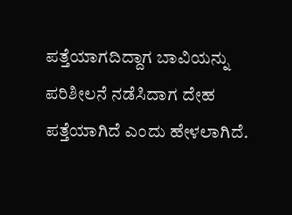ಪತ್ತೆಯಾಗದಿದ್ದಾಗ ಬಾವಿಯನ್ನು ಪರಿಶೀಲನೆ ನಡೆಸಿದಾಗ ದೇಹ ಪತ್ತೆಯಾಗಿದೆ ಎಂದು ಹೇಳಲಾಗಿದೆ.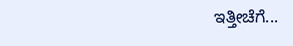ಇತ್ತೀಚೆಗೆ...